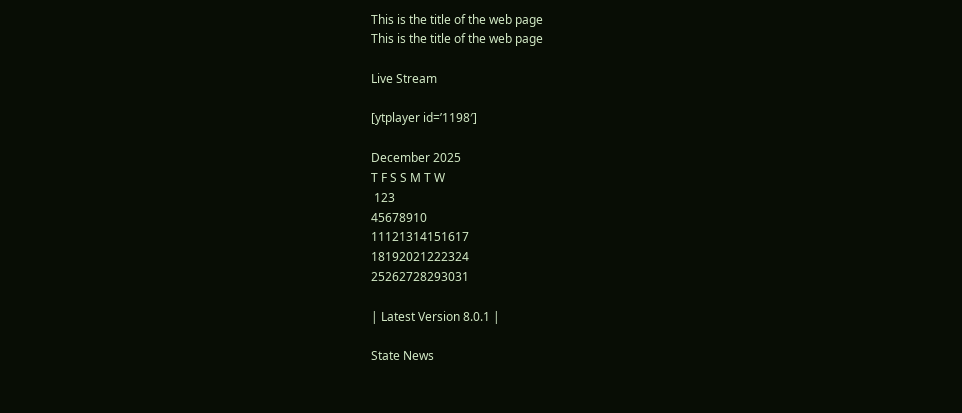This is the title of the web page
This is the title of the web page

Live Stream

[ytplayer id=’1198′]

December 2025
T F S S M T W
 123
45678910
11121314151617
18192021222324
25262728293031

| Latest Version 8.0.1 |

State News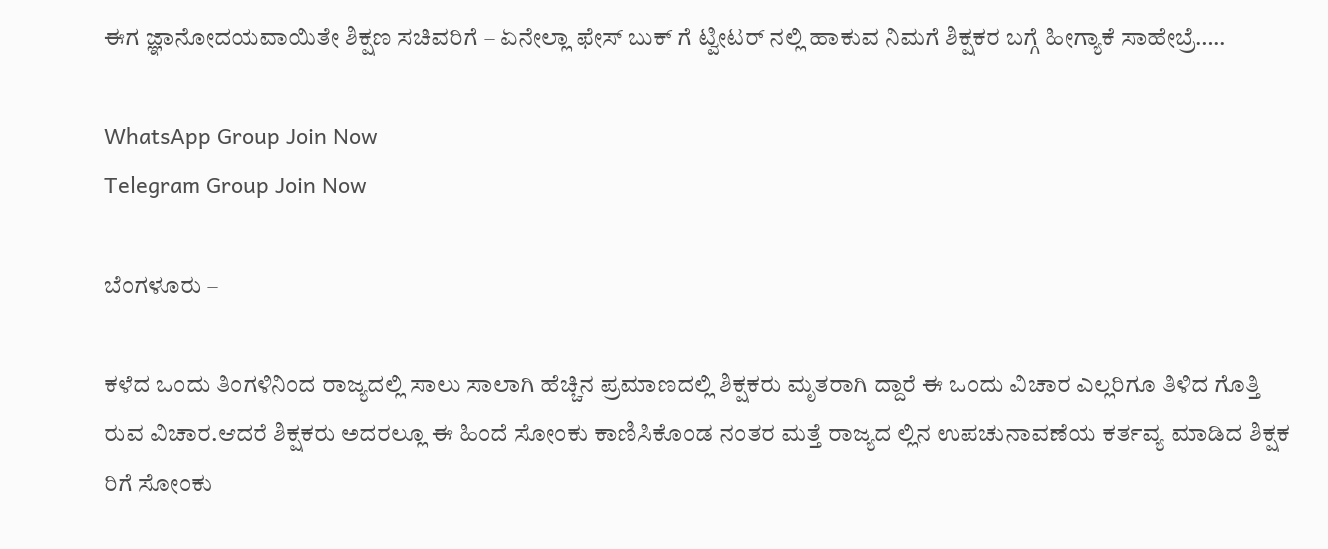ಈಗ ಜ್ಞಾನೋದಯವಾಯಿತೇ ಶಿಕ್ಷಣ ಸಚಿವರಿಗೆ – ಏನೇಲ್ಲಾ ಫೇಸ್ ಬುಕ್ ಗೆ ಟ್ವೀಟರ್ ನಲ್ಲಿ ಹಾಕುವ ನಿಮಗೆ ಶಿಕ್ಷಕರ ಬಗ್ಗೆ ಹೀಗ್ಯಾಕೆ ಸಾಹೇಬ್ರೆ…..

WhatsApp Group Join Now
Telegram Group Join Now

ಬೆಂಗಳೂರು –

ಕಳೆದ ಒಂದು ತಿಂಗಳಿನಿಂದ ರಾಜ್ಯದಲ್ಲಿ ಸಾಲು ಸಾಲಾಗಿ ಹೆಚ್ಚಿನ ಪ್ರಮಾಣದಲ್ಲಿ ಶಿಕ್ಷಕರು ಮೃತರಾಗಿ ದ್ದಾರೆ ಈ ಒಂದು ವಿಚಾರ ಎಲ್ಲರಿಗೂ ತಿಳಿದ ಗೊತ್ತಿ ರುವ ವಿಚಾರ.ಆದರೆ ಶಿಕ್ಷಕರು ಅದರಲ್ಲೂ ಈ ಹಿಂದೆ ಸೋಂಕು ಕಾಣಿಸಿಕೊಂಡ ನಂತರ ಮತ್ತೆ ರಾಜ್ಯದ ಲ್ಲಿನ ಉಪಚುನಾವಣೆಯ ಕರ್ತವ್ಯ ಮಾಡಿದ ಶಿಕ್ಷಕ ರಿಗೆ ಸೋಂಕು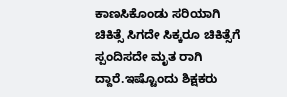ಕಾಣಸಿಕೊಂಡು ಸರಿಯಾಗಿ ಚಿಕಿತ್ಸೆ ಸಿಗದೇ ಸಿಕ್ಕರೂ ಚಿಕಿತ್ಸೆಗೆ ಸ್ಪಂದಿಸದೇ ಮೃತ ರಾಗಿ ದ್ದಾರೆ.ಇಷ್ಟೊಂದು ಶಿಕ್ಷಕರು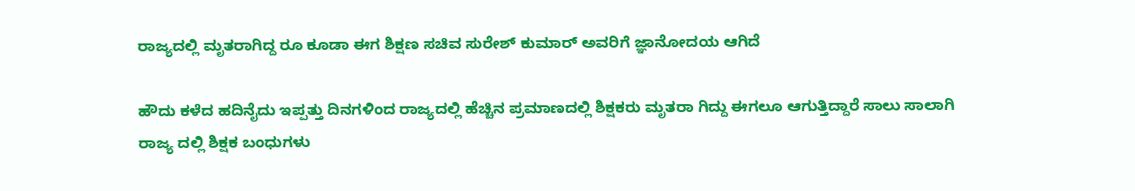ರಾಜ್ಯದಲ್ಲಿ ಮೃತರಾಗಿದ್ದ ರೂ ಕೂಡಾ ಈಗ ಶಿಕ್ಷಣ ಸಚಿವ ಸುರೇಶ್ ಕುಮಾರ್ ಅವರಿಗೆ ಜ್ಞಾನೋದಯ ಆಗಿದೆ

ಹೌದು ಕಳೆದ ಹದಿನೈದು ಇಪ್ಪತ್ತು ದಿನಗಳಿಂದ ರಾಜ್ಯದಲ್ಲಿ ಹೆಚ್ಚಿನ ಪ್ರಮಾಣದಲ್ಲಿ ಶಿಕ್ಷಕರು ಮೃತರಾ ಗಿದ್ದು ಈಗಲೂ ಆಗುತ್ತಿದ್ದಾರೆ ಸಾಲು ಸಾಲಾಗಿ ರಾಜ್ಯ ದಲ್ಲಿ ಶಿಕ್ಷಕ ಬಂಧುಗಳು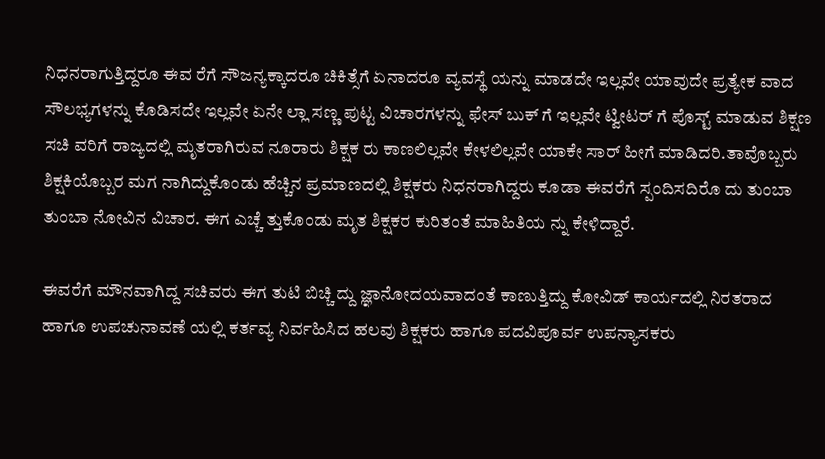ನಿಧನರಾಗುತ್ತಿದ್ದರೂ ಈವ ರೆಗೆ ಸೌಜನ್ಯಕ್ಕಾದರೂ ಚಿಕಿತ್ಸೆಗೆ ಏನಾದರೂ ವ್ಯವಸ್ಥೆ ಯನ್ನು ಮಾಡದೇ ಇಲ್ಲವೇ ಯಾವುದೇ ಪ್ರತ್ಯೇಕ ವಾದ ಸೌಲಭ್ಯಗಳನ್ನು ಕೊಡಿಸದೇ ಇಲ್ಲವೇ ಏನೇ ಲ್ಲಾ ಸಣ್ಣ ಪುಟ್ಟ ವಿಚಾರಗಳನ್ನು ಫೇಸ್ ಬುಕ್ ಗೆ ಇಲ್ಲವೇ ಟ್ವೀಟರ್ ಗೆ ಪೊಸ್ಟ್ ಮಾಡುವ ಶಿಕ್ಷಣ ಸಚಿ ವರಿಗೆ ರಾಜ್ಯದಲ್ಲಿ ಮೃತರಾಗಿರುವ ನೂರಾರು ಶಿಕ್ಷಕ ರು ಕಾಣಲಿಲ್ಲವೇ ಕೇಳಲಿಲ್ಲವೇ ಯಾಕೇ ಸಾರ್ ಹೀಗೆ ಮಾಡಿದರಿ.ತಾವೊಬ್ಬರು ಶಿಕ್ಷಕಿಯೊಬ್ಬರ ಮಗ ನಾಗಿದ್ದುಕೊಂಡು ಹೆಚ್ಚಿನ ಪ್ರಮಾಣದಲ್ಲಿ ಶಿಕ್ಷಕರು ನಿಧನರಾಗಿದ್ದರು ಕೂಡಾ ಈವರೆಗೆ ಸ್ಪಂದಿಸದಿರೊ ದು ತುಂಬಾ ತುಂಬಾ ನೋವಿನ ವಿಚಾರ. ಈಗ ಎಚ್ಚೆ ತ್ತುಕೊಂಡು ಮೃತ ಶಿಕ್ಷಕರ ಕುರಿತಂತೆ ಮಾಹಿತಿಯ ನ್ನು ಕೇಳಿದ್ದಾರೆ.

ಈವರೆಗೆ ಮೌನವಾಗಿದ್ದ ಸಚಿವರು ಈಗ ತುಟಿ ಬಿಚ್ಚಿ ದ್ದು ಜ್ಞಾನೋದಯವಾದಂತೆ ಕಾಣುತ್ತಿದ್ದು ಕೋವಿಡ್ ಕಾರ್ಯದಲ್ಲಿ‌ ನಿರತರಾದ ಹಾಗೂ ಉಪಚುನಾವಣೆ ಯಲ್ಲಿ ಕರ್ತವ್ಯ ನಿರ್ವಹಿಸಿದ ಹಲವು ಶಿಕ್ಷಕರು ಹಾಗೂ ಪದವಿಪೂರ್ವ ಉಪನ್ಯಾಸಕರು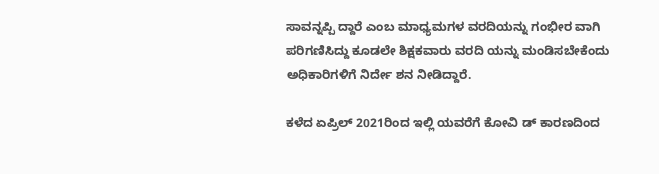ಸಾವನ್ನಪ್ಪಿ ದ್ದಾರೆ ಎಂಬ ಮಾಧ್ಯಮಗಳ ವರದಿಯನ್ನು ಗಂಭೀರ ವಾಗಿ ಪರಿಗಣಿಸಿದ್ದು ಕೂಡಲೇ ಶಿಕ್ಷಕವಾರು ವರದಿ ಯನ್ನು ಮಂಡಿಸಬೇಕೆಂದು ಅಧಿಕಾರಿಗಳಿಗೆ ನಿರ್ದೇ ಶನ ನೀಡಿದ್ದಾರೆ.

ಕಳೆದ ಏಪ್ರಿಲ್ 2021ರಿಂದ ಇಲ್ಲಿ ಯವರೆಗೆ ಕೋವಿ ಡ್ ಕಾರಣದಿಂದ‌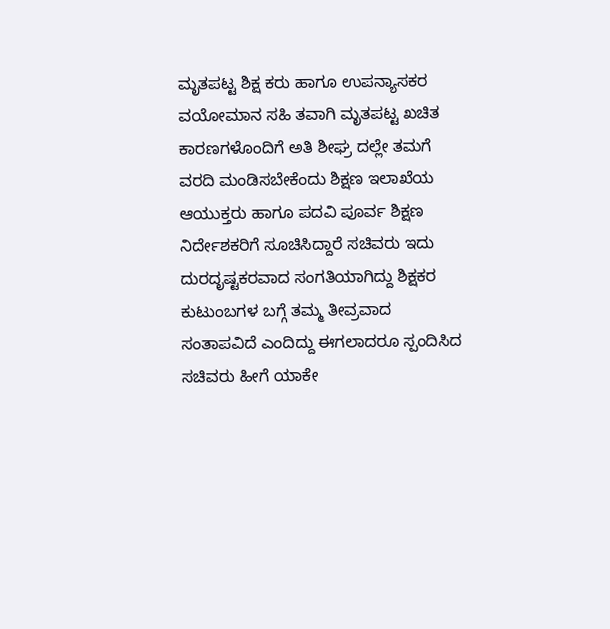ಮೃತಪಟ್ಟ ಶಿಕ್ಷ ಕರು ಹಾಗೂ ಉಪನ್ಯಾಸಕರ‌ ವಯೋಮಾನ ಸಹಿ ತವಾಗಿ ಮೃತಪಟ್ಟ ಖಚಿತ ಕಾರಣಗಳೊಂದಿಗೆ ಅತಿ ಶೀಘ್ರ ದಲ್ಲೇ ತಮಗೆ ವರದಿ ಮಂಡಿಸಬೇಕೆಂದು ಶಿಕ್ಷಣ‌ ಇಲಾಖೆಯ ಆಯುಕ್ತರು ಹಾಗೂ ಪದವಿ ಪೂರ್ವ ಶಿಕ್ಷಣ ನಿರ್ದೇಶಕರಿಗೆ ಸೂಚಿಸಿದ್ದಾರೆ ಸಚಿವರು ಇದು ದುರದೃಷ್ಟಕರವಾದ ಸಂಗತಿಯಾಗಿದ್ದು ಶಿಕ್ಷಕರ ಕುಟುಂಬಗಳ ಬಗ್ಗೆ ತಮ್ಮ ತೀವ್ರವಾದ ಸಂತಾಪವಿದೆ ಎಂದಿದ್ದು ಈಗಲಾದರೂ ಸ್ಪಂದಿಸಿದ ಸಚಿವರು ಹೀಗೆ ಯಾಕೇ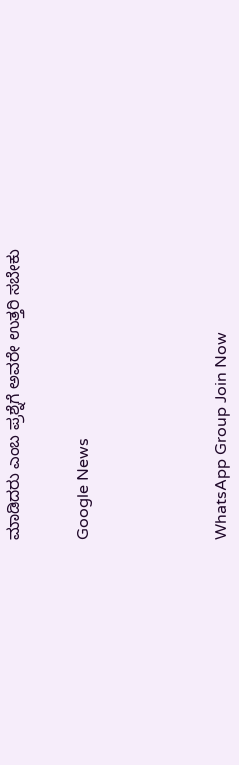ಮಾಡಿದರು ಎಂಬ ಪ್ರಶ್ನೆಗೆ ಅವರೇ ಉತ್ತರಿ ಸಬೇಕು


Google News





WhatsApp Group Join Now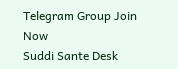Telegram Group Join Now
Suddi Sante Desk